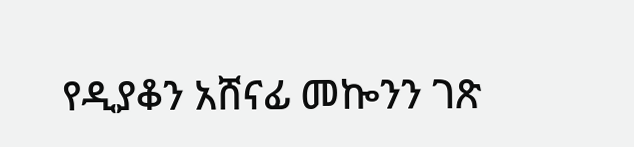የዲያቆን አሸናፊ መኰንን ገጽ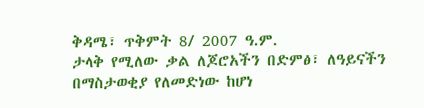ቅዳሜ፣ ጥቅምት 8/ 2007 ዓ.ም.
ታላቅ የሚለው ቃል ለጆሮአችን በድምፅ፣ ለዓይናችን በማስታወቂያ የለመድነው ከሆነ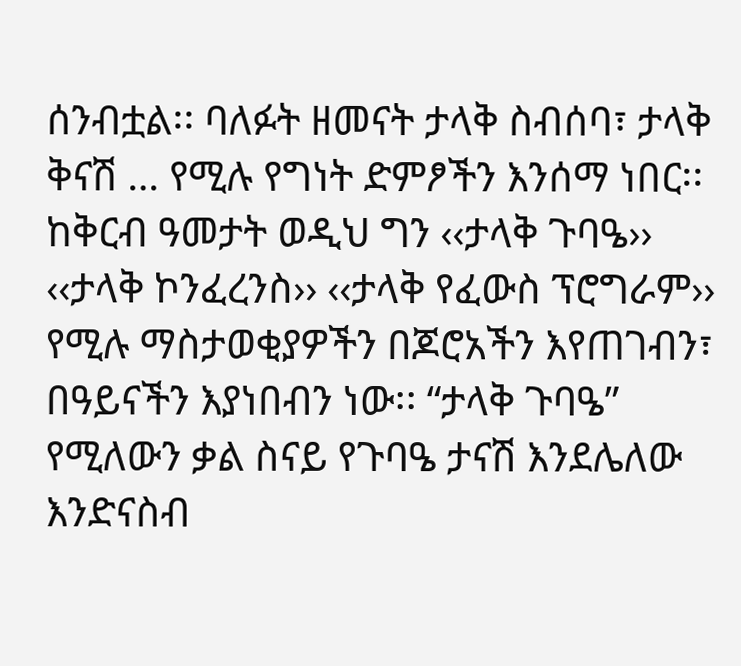ሰንብቷል፡፡ ባለፉት ዘመናት ታላቅ ስብሰባ፣ ታላቅ ቅናሽ … የሚሉ የግነት ድምፆችን እንሰማ ነበር፡፡ ከቅርብ ዓመታት ወዲህ ግን ‹‹ታላቅ ጉባዔ›› ‹‹ታላቅ ኮንፈረንስ›› ‹‹ታላቅ የፈውስ ፕሮግራም›› የሚሉ ማስታወቂያዎችን በጆሮአችን እየጠገብን፣ በዓይናችን እያነበብን ነው፡፡ “ታላቅ ጉባዔ” የሚለውን ቃል ስናይ የጉባዔ ታናሽ እንደሌለው እንድናስብ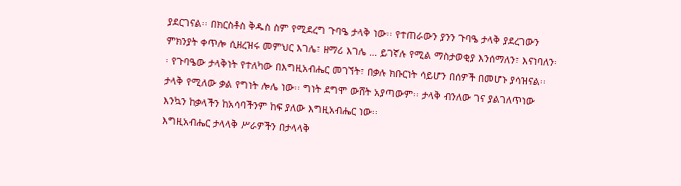ያደርገናል፡፡ በክርስቶስ ቅዱስ ስም የሚደረግ ጉባዔ ታላቅ ነው፡፡ የተጠራውን ያንን ጉባዔ ታላቅ ያደረገውን ምክንያት ቀጥሎ ሲዘረዝሩ መምህር እገሌ፣ ዘማሪ እገሌ … ይገኛሉ የሚል ማስታወቂያ እንሰማለን፣ እናነባለን፡፡ የጉባዔው ታላቅነት የተለካው በእግዚአብሔር መገኘት፣ በቃሉ ክቡርነት ሳይሆን በሰዎች በመሆኑ ያሳዝናል፡፡ ታላቅ የሚለው ቃል የግነት ሎሌ ነው፡፡ ግነት ደግሞ ውሸት አያጣውም፡፡ ታላቅ ብንለው ገና ያልገለጥነው እንኳን ከቃላችን ከአሳባችንም ከፍ ያለው እግዚአብሔር ነው፡፡
እግዚአብሔር ታላላቅ ሥራዎችን በታላላቅ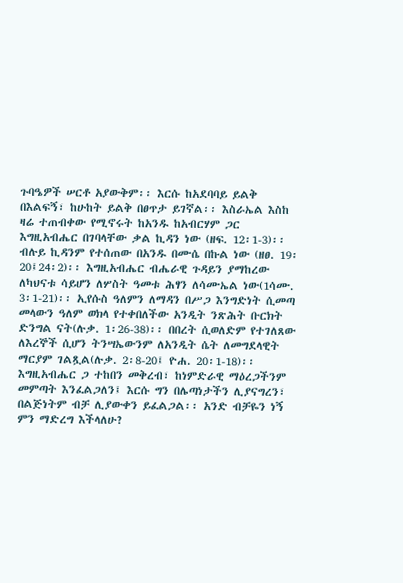ጉባዔዎች ሠርቶ አያውቅም፡፡ እርሱ ከአደባባይ ይልቅ በእልፍኝ፣ ከሁከት ይልቅ በፀጥታ ይገኛል፡፡ እስራኤል እስከ ዛሬ ተጠብቀው የሚኖሩት ከአንዱ ከአብርሃም ጋር እግዚአብሔር በገባላቸው ቃል ኪዳን ነው (ዘፍ. 12፡1-3)፡፡ ብሉይ ኪዳንም የተሰጠው በአንዱ በሙሴ በኩል ነው (ዘፀ. 19፡20፤24፡2)፡፡ እግዚአብሔር ብሔራዊ ጉዳይን ያማከረው ለካህናቱ ሳይሆን ለሦስት ዓመቱ ሕፃን ለሳሙኤል ነው(1ሳሙ. 3፡1-21)፡፡ ኢየሱስ ዓለምን ለማዳን በሥጋ እንግድነት ሲመጣ መላውን ዓለም ወክላ የተቀበለችው አንዲት ንጽሕት ቡርክት ድንግል ናት(ሉቃ. 1፡26-38)፡፡ በበረት ሲወለድም የተገለጸው ለእረኞች ሲሆን ትንሣኤውንም ለአንዲት ሴት ለመግደላዊት ማርያም ገልጿል(ሉቃ. 2፡8-20፤ ዮሐ. 20፡1-18)፡፡ እግዚአብሔር ጋ ተከበን መቅረብ፣ ከነምድራዊ ማዕረጋችንም መምጣት እንፈልጋለን፤ እርሱ ግን በሌጣነታችን ሊያናግረን፣ በልጅነትም ብቻ ሊያውቀን ይፈልጋል፡፡ አንድ ብቻዬን ነኝ ምን ማድረግ እችላለሁ?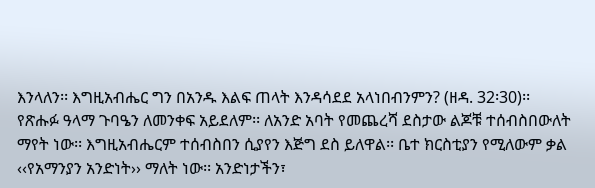እንላለን፡፡ እግዚአብሔር ግን በአንዱ እልፍ ጠላት እንዳሳደደ አላነበብንምን? (ዘዳ. 32፡30)፡፡
የጽሑፉ ዓላማ ጉባዔን ለመንቀፍ አይደለም፡፡ ለአንድ አባት የመጨረሻ ደስታው ልጆቹ ተሰብስበውለት ማየት ነው፡፡ እግዚአብሔርም ተሰብስበን ሲያየን እጅግ ደስ ይለዋል፡፡ ቤተ ክርስቲያን የሚለውም ቃል ‹‹የአማንያን አንድነት›› ማለት ነው፡፡ አንድነታችን፣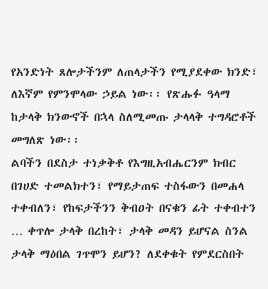የአንድነት ጸሎታችንም ለጠላታችን የሚያደቀው ክንድ፣ ለእኛም የምንሞላው ኃይል ነው፡፡ የጽሑፉ ዓላማ ከታላቅ ክንውኖች በኋላ ስለሚመጡ ታላላቅ ተግዳሮቶች መግለጽ ነው፡፡
ልባችን በደስታ ተነቃቅቶ የእግዚአብሔርንም ክብር በገሀድ ተመልክተን፣ የማይታጠፍ ተስፋውን በመሐላ ተቀብለን፣ የከፍታችንን ቅብዐት በናቁን ፊት ተቀብተን … ቀጥሎ ታላቅ በረከት፣ ታላቅ መዳን ይሆናል ስንል ታላቅ ማዕበል ገጥሞን ይሆን? ለደቀቁት የምደርስበት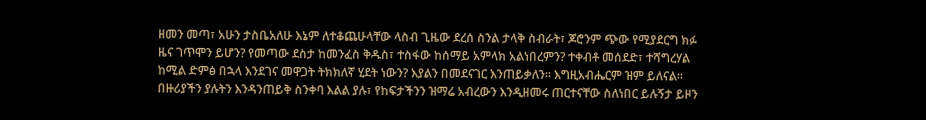ዘመን መጣ፣ አሁን ታስቤአለሁ እኔም ለተቆጨሁላቸው ላስብ ጊዜው ደረሰ ስንል ታላቅ ስብራት፣ ጆሮንም ጭው የሚያደርግ ክፉ ዜና ገጥሞን ይሆን? የመጣው ደስታ ከመንፈስ ቅዱስ፣ ተስፋው ከሰማይ አምላክ አልነበረምን? ተቀብቶ መሰደድ፣ ተሻግረሃል ከሚል ድምፅ በኋላ እንደገና መዋጋት ትክክለኛ ሂደት ነውን? እያልን በመደናገር እንጠይቃለን፡፡ እግዚአብሔርም ዝም ይለናል፡፡ በዙሪያችን ያሉትን እንዳንጠይቅ ስንቀባ እልል ያሉ፣ የከፍታችንን ዝማሬ አብረውን እንዲዘመሩ ጠርተናቸው ስለነበር ይሉኝታ ይዞን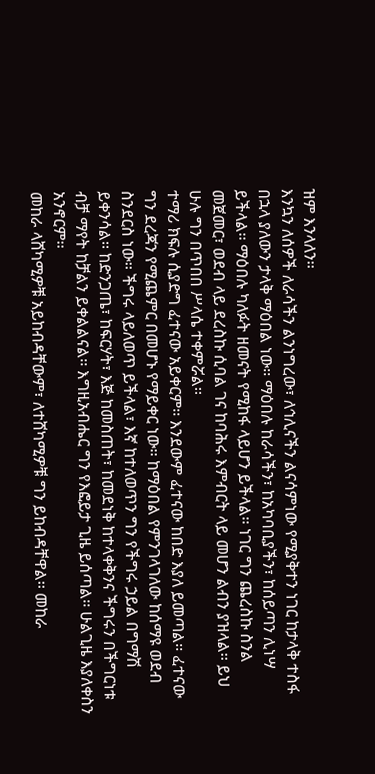ዝም እንላለን፡፡
እንኳን ለሰዎች ለራሳችን ልንነግረው፣ ለኅሊናችን ልናሳምነው የሚያቅተን ነገር ከታላቅ ተስፋ በኋላ ያለውን ታላቅ ማዕበል ነው፡፡ ማዕበሉ ከራሳችን፣ ከአካባቢያችን፣ ከሰይጣን ሊነሣ ይችላል፡፡ ማዕበሉ ካለፉት ዘመናት የሚከፋ ላይሆን ይችላል፡፡ ነገር ግን ጨረስኩ ስንል መጀመር፣ ወደብ ላይ ደረስኩ ሲባል ገና ከባሕሩ እምብርት ላይ መሆን ልብን ያዝላል፡፡ ይህ ሁሉ ግን በጥበበ ሥላሴ ተቀምሯል፡፡
ተማሪ ክፍሉ ሲያድግ ፈተናው አይቀርም፡፡ እንደውም ፈተናው ከበድ እያለ ይመጣል፡፡ ፈተናው ግን ደረጃን የሚጨምር በመሆኑ የማይቀር ነው፡፡ ከማዕበል የምንገላገለው ከሰማዩ ወደብ ስንደርስ ነው፡፡ ችግሩ ላይለወጥ ይችላል፣ እኛ ከተለወጥን ግን የችግሩ ኃይል በግማሽ ይቀንሳል፡፡ ከድንጋጤ፣ ከፍርሃት፣ እጅ ከመስጠት፣ ከመደነቅ ከተላቀቅንና ችግሩን በችግርነቱ ብቻ ማየት ከቻልን ይቀልልናል፡፡ እግዚአብሔር ግን የእፎይታ ጊዜ ይሰጣል፡፡ ሁልጊዜ እያለቀስን አንኖርም፡፡
መከራ ላሸካሚዎቹ አይከብዳቸውም፣ ለተሸካሚዎቹ ግን ይከብዳቸዋል፡፡ መከራ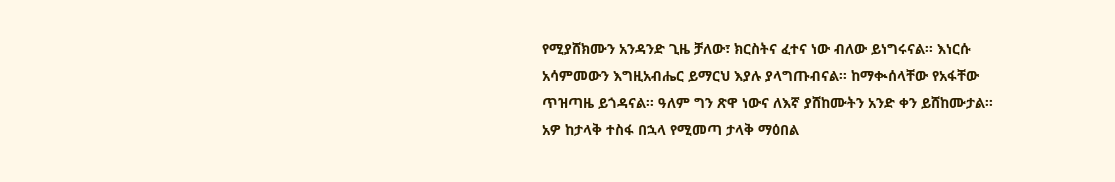የሚያሸክሙን አንዳንድ ጊዜ ቻለው፣ ክርስትና ፈተና ነው ብለው ይነግሩናል፡፡ እነርሱ አሳምመውን እግዚአብሔር ይማርህ እያሉ ያላግጡብናል፡፡ ከማቊሰላቸው የአፋቸው ጥዝጣዜ ይጎዳናል፡፡ ዓለም ግን ጽዋ ነውና ለእኛ ያሸከሙትን አንድ ቀን ይሸከሙታል፡፡
አዎ ከታላቅ ተስፋ በኋላ የሚመጣ ታላቅ ማዕበል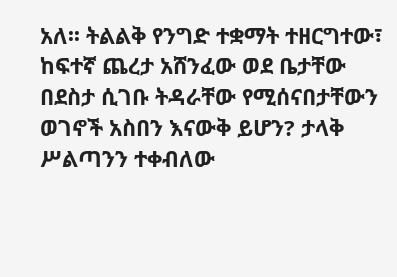አለ፡፡ ትልልቅ የንግድ ተቋማት ተዘርግተው፣ ከፍተኛ ጨረታ አሸንፈው ወደ ቤታቸው በደስታ ሲገቡ ትዳራቸው የሚሰናበታቸውን ወገኖች አስበን እናውቅ ይሆን? ታላቅ ሥልጣንን ተቀብለው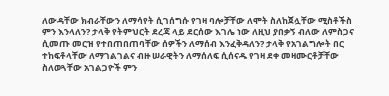ለውዳቸው ክብራቸውን ለማሳየት ሲገሰግሱ የገዛ ባሎቻቸው ለሞት ስለከጀሏቸው ሚስቶችስ ምን እንላለን? ታላቅ የትምህርት ደረጃ ላይ ደርሰው እገሌ ነው ለዚህ ያበቃኝ ብለው ለምስጋና ሲመጡ መርዝ የተበጠበጠባቸው ሰዎችን ለማሰብ እንፈቅዳለን? ታላቅ የአገልግሎት በር ተከፍቶላቸው ለማገልገልና ብዙ ሠራዊትን ለማሰለፍ ሲሰናዱ የገዛ ደቀ መዛሙርቶቻቸው ስለወጓቸው አገልጋዮች ምን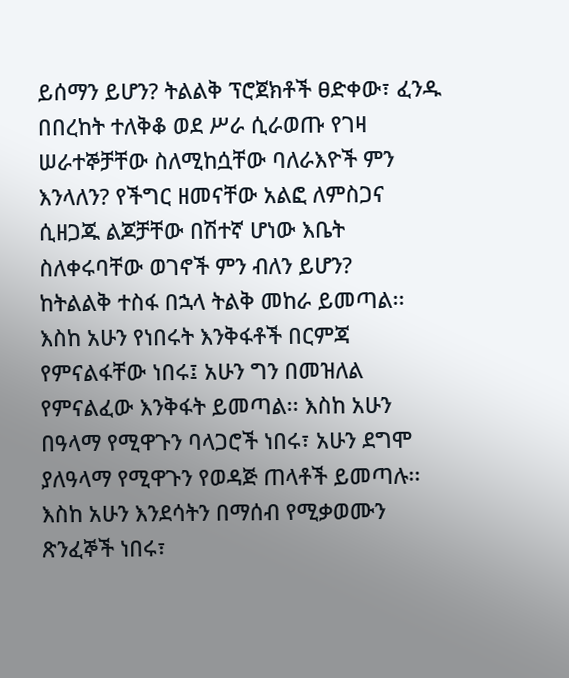ይሰማን ይሆን? ትልልቅ ፕሮጀክቶች ፀድቀው፣ ፈንዱ በበረከት ተለቅቆ ወደ ሥራ ሲራወጡ የገዛ ሠራተኞቻቸው ስለሚከሷቸው ባለራእዮች ምን እንላለን? የችግር ዘመናቸው አልፎ ለምስጋና ሲዘጋጁ ልጆቻቸው በሽተኛ ሆነው እቤት ስለቀሩባቸው ወገኖች ምን ብለን ይሆን?
ከትልልቅ ተስፋ በኋላ ትልቅ መከራ ይመጣል፡፡ እስከ አሁን የነበሩት እንቅፋቶች በርምጃ የምናልፋቸው ነበሩ፤ አሁን ግን በመዝለል የምናልፈው እንቅፋት ይመጣል፡፡ እስከ አሁን በዓላማ የሚዋጉን ባላጋሮች ነበሩ፣ አሁን ደግሞ ያለዓላማ የሚዋጉን የወዳጅ ጠላቶች ይመጣሉ፡፡ እስከ አሁን እንደሳትን በማሰብ የሚቃወሙን ጽንፈኞች ነበሩ፣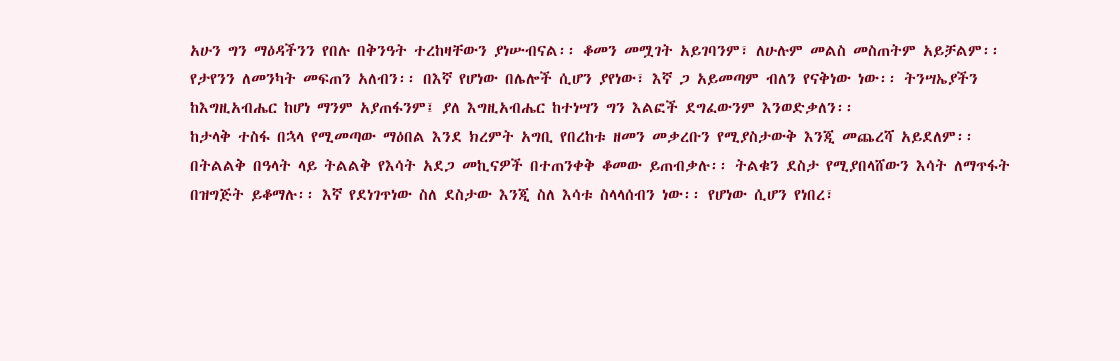አሁን ግን ማዕዳችንን የበሉ በቅንዓት ተረከዛቸውን ያነሡብናል፡፡ ቆመን መሟገት አይገባንም፣ ለሁሉም መልስ መስጠትም አይቻልም፡፡ የታየንን ለመንካት መፍጠን አለብን፡፡ በእኛ የሆነው በሌሎች ሲሆን ያየነው፣ እኛ ጋ አይመጣም ብለን የናቅነው ነው፡፡ ትንሣኤያችን ከእግዚአብሔር ከሆነ ማንም አያጠፋንም፤ ያለ እግዚአብሔር ከተነሣን ግን እልፎች ደግፈውንም እንወድቃለን፡፡
ከታላቅ ተስፋ በኋላ የሚመጣው ማዕበል እንደ ክረምት አግቢ የበረከቱ ዘመን መቃረቡን የሚያስታውቅ እንጂ መጨረሻ አይደለም፡፡ በትልልቅ በዓላት ላይ ትልልቅ የእሳት አደጋ መኪናዎች በተጠንቀቅ ቆመው ይጠብቃሉ፡፡ ትልቁን ደስታ የሚያበላሸውን እሳት ለማጥፋት በዝግጅት ይቆማሉ፡፡ እኛ የደነገጥነው ስለ ደስታው እንጂ ስለ እሳቱ ስላላሰብን ነው፡፡ የሆነው ሲሆን የነበረ፣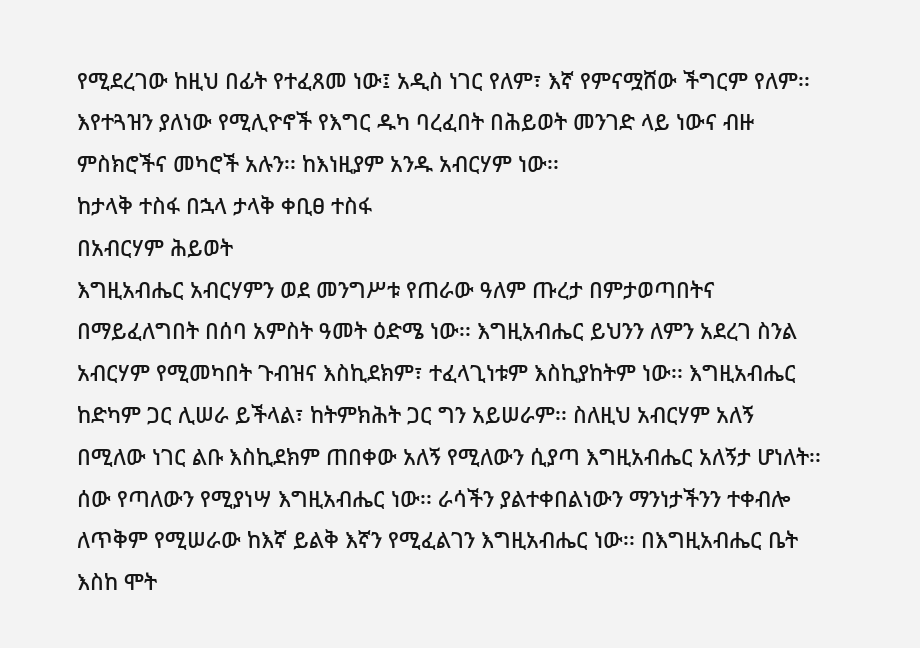የሚደረገው ከዚህ በፊት የተፈጸመ ነው፤ አዲስ ነገር የለም፣ እኛ የምናሟሸው ችግርም የለም፡፡ እየተጓዝን ያለነው የሚሊዮኖች የእግር ዱካ ባረፈበት በሕይወት መንገድ ላይ ነውና ብዙ ምስክሮችና መካሮች አሉን፡፡ ከእነዚያም አንዱ አብርሃም ነው፡፡
ከታላቅ ተስፋ በኋላ ታላቅ ቀቢፀ ተስፋ
በአብርሃም ሕይወት
እግዚአብሔር አብርሃምን ወደ መንግሥቱ የጠራው ዓለም ጡረታ በምታወጣበትና በማይፈለግበት በሰባ አምስት ዓመት ዕድሜ ነው፡፡ እግዚአብሔር ይህንን ለምን አደረገ ስንል አብርሃም የሚመካበት ጉብዝና እስኪደክም፣ ተፈላጊነቱም እስኪያከትም ነው፡፡ እግዚአብሔር ከድካም ጋር ሊሠራ ይችላል፣ ከትምክሕት ጋር ግን አይሠራም፡፡ ስለዚህ አብርሃም አለኝ በሚለው ነገር ልቡ እስኪደክም ጠበቀው አለኝ የሚለውን ሲያጣ እግዚአብሔር አለኝታ ሆነለት፡፡ ሰው የጣለውን የሚያነሣ እግዚአብሔር ነው፡፡ ራሳችን ያልተቀበልነውን ማንነታችንን ተቀብሎ ለጥቅም የሚሠራው ከእኛ ይልቅ እኛን የሚፈልገን እግዚአብሔር ነው፡፡ በእግዚአብሔር ቤት እስከ ሞት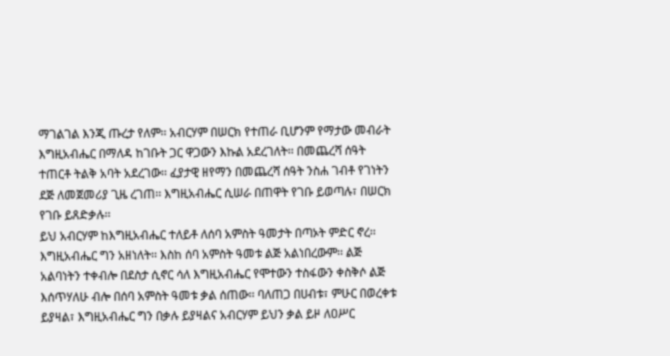ማገልገል እንጂ ጡረታ የለም፡፡ አብርሃም በሠርክ የተጠራ ቢሆንም የማታው መብራት እግዚአብሔር በማለዳ ከገቡት ጋር ዋጋውን እኩል አደረገለት፡፡ በመጨረሻ ሰዓት ተጠርቶ ትልቅ አባት አደረገው፡፡ ፈያታዊ ዘየማን በመጨረሻ ሰዓት ንስሐ ገብቶ የገነትን ደጅ ለመጀመሪያ ጊዜ ረገጠ፡፡ እግዚአብሔር ሲሠራ በጠዋት የገቡ ይወጣሉ፣ በሠርክ የገቡ ይጸድቃሉ፡፡
ይህ አብርሃም ከእግዚአብሔር ተለይቶ ለሰባ አምስት ዓመታት በጣኦት ምድር ኖረ፡፡ እግዚአብሔር ግን አዘነለት፡፡ እስከ ሰባ አምስት ዓመቱ ልጅ አልነበረውም፡፡ ልጅ አልባነትን ተቀብሎ በደስታ ሲኖር ሳለ እግዚአብሔር የሞተውን ተስፋውን ቀስቅሶ ልጅ እሰጥሃለሁ ብሎ በሰባ አምስት ዓመቱ ቃል ሰጠው፡፡ ባለጠጋ በሀብቱ፣ ምሁር በወረቀቱ ይያዛል፣ እግዚአብሔር ግን በቃሉ ይያዛልና አብርሃም ይህን ቃል ይዞ ለዐሥር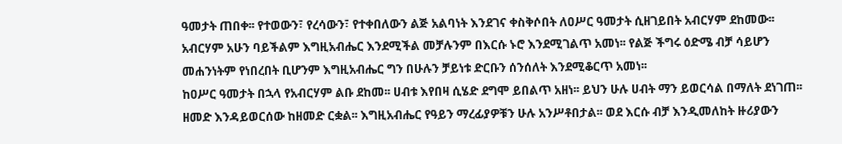ዓመታት ጠበቀ፡፡ የተወውን፣ የረሳውን፣ የተቀበለውን ልጅ አልባነት እንደገና ቀስቅሶበት ለዐሥር ዓመታት ሲዘገይበት አብርሃም ደከመው፡፡ አብርሃም አሁን ባይችልም እግዚአብሔር እንደሚችል መቻሉንም በእርሱ ኑሮ እንደሚገልጥ አመነ፡፡ የልጅ ችግሩ ዕድሜ ብቻ ሳይሆን መሐንነትም የነበረበት ቢሆንም እግዚአብሔር ግን በሁሉን ቻይነቱ ድርቡን ሰንሰለት እንደሚቆርጥ አመነ፡፡
ከዐሥር ዓመታት በኋላ የአብርሃም ልቡ ደከመ፡፡ ሀብቱ እየበዛ ሲሄድ ደግሞ ይበልጥ አዘነ፡፡ ይህን ሁሉ ሀብት ማን ይወርሳል በማለት ደነገጠ፡፡ ዘመድ እንዳይወርሰው ከዘመድ ርቋል፡፡ እግዚአብሔር የዓይን ማረፊያዎቹን ሁሉ አንሥቶበታል፡፡ ወደ እርሱ ብቻ እንዲመለከት ዙሪያውን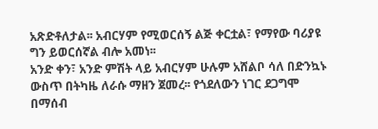አጽድቶለታል፡፡ አብርሃም የሚወርሰኝ ልጅ ቀርቷል፣ የማየው ባሪያዩ ግን ይወርሰኛል ብሎ አመነ፡፡
አንድ ቀን፣ አንድ ምሽት ላይ አብርሃም ሁሉም አሸልቦ ሳለ በድንኳኑ ውስጥ በትካዜ ለራሱ ማዘን ጀመረ፡፡ የጎደለውን ነገር ደጋግሞ በማሰብ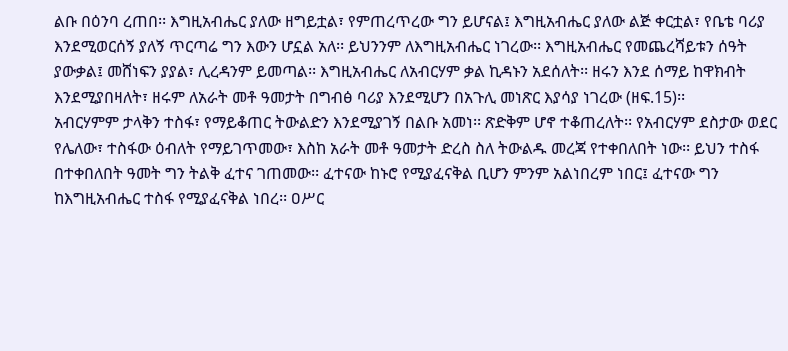ልቡ በዕንባ ረጠበ፡፡ እግዚአብሔር ያለው ዘግይቷል፣ የምጠረጥረው ግን ይሆናል፤ እግዚአብሔር ያለው ልጅ ቀርቷል፣ የቤቴ ባሪያ እንደሚወርሰኝ ያለኝ ጥርጣሬ ግን እውን ሆኗል አለ፡፡ ይህንንም ለእግዚአብሔር ነገረው፡፡ እግዚአብሔር የመጨረሻይቱን ሰዓት ያውቃል፤ መሸነፍን ያያል፣ ሊረዳንም ይመጣል፡፡ እግዚአብሔር ለአብርሃም ቃል ኪዳኑን አደሰለት፡፡ ዘሩን እንደ ሰማይ ከዋክብት እንደሚያበዛለት፣ ዘሩም ለአራት መቶ ዓመታት በግብፅ ባሪያ እንደሚሆን በአጉሊ መነጽር እያሳያ ነገረው (ዘፍ.15)፡፡
አብርሃምም ታላቅን ተስፋ፣ የማይቆጠር ትውልድን እንደሚያገኝ በልቡ አመነ፡፡ ጽድቅም ሆኖ ተቆጠረለት፡፡ የአብርሃም ደስታው ወደር የሌለው፣ ተስፋው ዕብለት የማይገጥመው፣ እስከ አራት መቶ ዓመታት ድረስ ስለ ትውልዱ መረጃ የተቀበለበት ነው፡፡ ይህን ተስፋ በተቀበለበት ዓመት ግን ትልቅ ፈተና ገጠመው፡፡ ፈተናው ከኑሮ የሚያፈናቅል ቢሆን ምንም አልነበረም ነበር፤ ፈተናው ግን ከእግዚአብሔር ተስፋ የሚያፈናቅል ነበረ፡፡ ዐሥር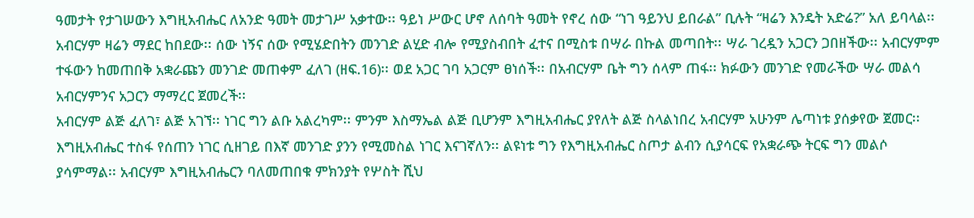ዓመታት የታገሠውን እግዚአብሔር ለአንድ ዓመት መታገሥ አቃተው፡፡ ዓይነ ሥውር ሆኖ ለሰባት ዓመት የኖረ ሰው “ነገ ዓይንህ ይበራል” ቢሉት “ዛሬን እንዴት አድሬ?” አለ ይባላል፡፡ አብርሃም ዛሬን ማደር ከበደው፡፡ ሰው ነኝና ሰው የሚሄድበትን መንገድ ልሂድ ብሎ የሚያስብበት ፈተና በሚስቱ በሣራ በኩል መጣበት፡፡ ሣራ ገረዷን አጋርን ጋበዘችው፡፡ አብርሃምም ተፋውን ከመጠበቅ አቋራጩን መንገድ መጠቀም ፈለገ (ዘፍ.16)፡፡ ወደ አጋር ገባ አጋርም ፀነሰች፡፡ በአብርሃም ቤት ግን ሰላም ጠፋ፡፡ ክፉውን መንገድ የመራችው ሣራ መልሳ አብርሃምንና አጋርን ማማረር ጀመረች፡፡
አብርሃም ልጅ ፈለገ፣ ልጅ አገኘ፡፡ ነገር ግን ልቡ አልረካም፡፡ ምንም እስማኤል ልጅ ቢሆንም እግዚአብሔር ያየለት ልጅ ስላልነበረ አብርሃም አሁንም ሌጣነቱ ያሰቃየው ጀመር፡፡ እግዚአብሔር ተስፋ የሰጠን ነገር ሲዘገይ በእኛ መንገድ ያንን የሚመስል ነገር እናገኛለን፡፡ ልዩነቱ ግን የእግዚአብሔር ስጦታ ልብን ሲያሳርፍ የአቋራጭ ትርፍ ግን መልሶ ያሳምማል፡፡ አብርሃም እግዚአብሔርን ባለመጠበቁ ምክንያት የሦስት ሺህ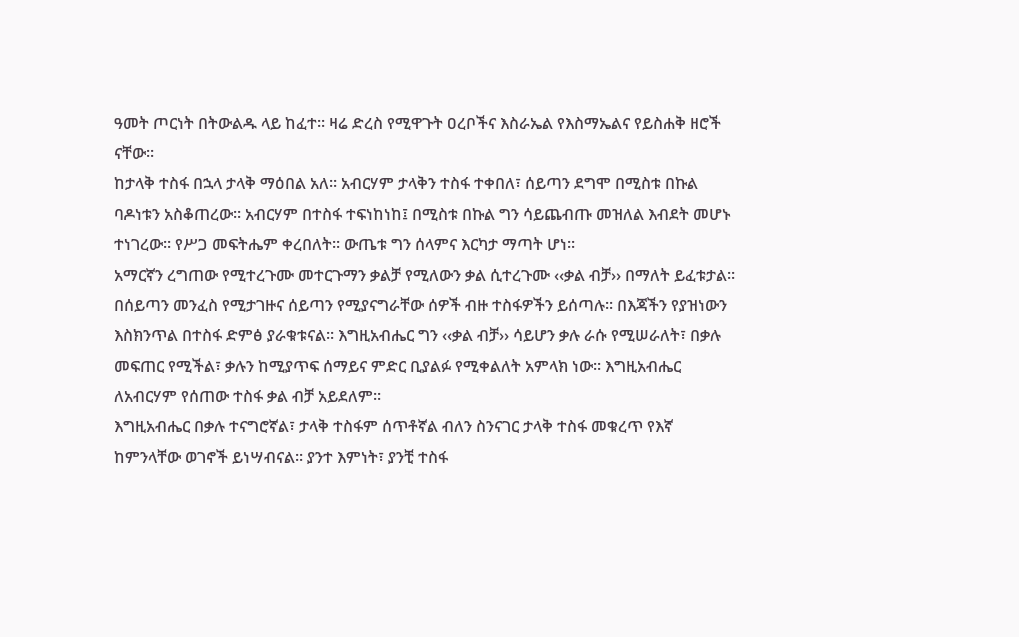ዓመት ጦርነት በትውልዱ ላይ ከፈተ፡፡ ዛሬ ድረስ የሚዋጉት ዐረቦችና እስራኤል የእስማኤልና የይስሐቅ ዘሮች ናቸው፡፡
ከታላቅ ተስፋ በኋላ ታላቅ ማዕበል አለ፡፡ አብርሃም ታላቅን ተስፋ ተቀበለ፣ ሰይጣን ደግሞ በሚስቱ በኩል ባዶነቱን አስቆጠረው፡፡ አብርሃም በተስፋ ተፍነከነከ፤ በሚስቱ በኩል ግን ሳይጨብጡ መዝለል እብደት መሆኑ ተነገረው፡፡ የሥጋ መፍትሔም ቀረበለት፡፡ ውጤቱ ግን ሰላምና እርካታ ማጣት ሆነ፡፡
አማርኛን ረግጠው የሚተረጉሙ መተርጉማን ቃልቻ የሚለውን ቃል ሲተረጉሙ ‹‹ቃል ብቻ›› በማለት ይፈቱታል፡፡ በሰይጣን መንፈስ የሚታገዙና ሰይጣን የሚያናግራቸው ሰዎች ብዙ ተስፋዎችን ይሰጣሉ፡፡ በእጃችን የያዝነውን እስክንጥል በተስፋ ድምፅ ያራቁቱናል፡፡ እግዚአብሔር ግን ‹‹ቃል ብቻ›› ሳይሆን ቃሉ ራሱ የሚሠራለት፣ በቃሉ መፍጠር የሚችል፣ ቃሉን ከሚያጥፍ ሰማይና ምድር ቢያልፉ የሚቀልለት አምላክ ነው፡፡ እግዚአብሔር ለአብርሃም የሰጠው ተስፋ ቃል ብቻ አይደለም፡፡
እግዚአብሔር በቃሉ ተናግሮኛል፣ ታላቅ ተስፋም ሰጥቶኛል ብለን ስንናገር ታላቅ ተስፋ መቁረጥ የእኛ ከምንላቸው ወገኖች ይነሣብናል፡፡ ያንተ እምነት፣ ያንቺ ተስፋ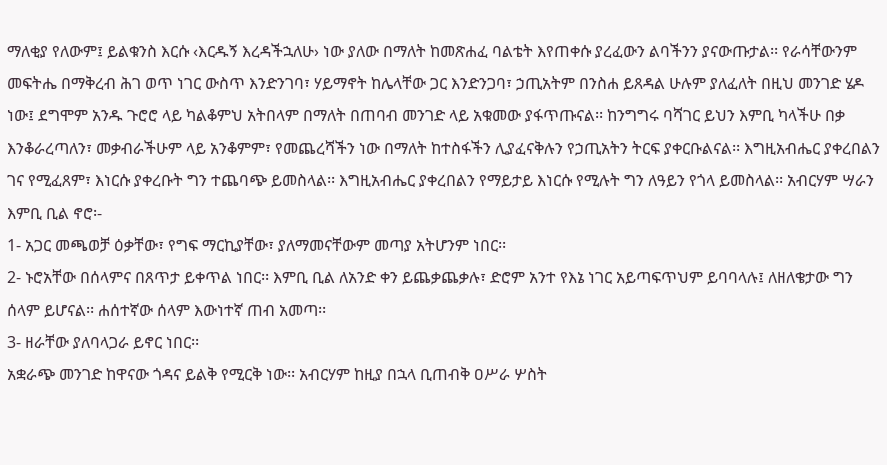ማለቂያ የለውም፤ ይልቁንስ እርሱ ‹እርዱኝ እረዳችኋለሁ› ነው ያለው በማለት ከመጽሐፈ ባልቴት እየጠቀሱ ያረፈውን ልባችንን ያናውጡታል፡፡ የራሳቸውንም መፍትሔ በማቅረብ ሕገ ወጥ ነገር ውስጥ እንድንገባ፣ ሃይማኖት ከሌላቸው ጋር እንድንጋባ፣ ኃጢአትም በንስሐ ይጸዳል ሁሉም ያለፈለት በዚህ መንገድ ሄዶ ነው፤ ደግሞም አንዱ ጉሮሮ ላይ ካልቆምህ አትበላም በማለት በጠባብ መንገድ ላይ አቁመው ያፋጥጡናል፡፡ ከንግግሩ ባሻገር ይህን እምቢ ካላችሁ በቃ እንቆራረጣለን፣ መቃብራችሁም ላይ አንቆምም፣ የመጨረሻችን ነው በማለት ከተስፋችን ሊያፈናቅሉን የኃጢአትን ትርፍ ያቀርቡልናል፡፡ እግዚአብሔር ያቀረበልን ገና የሚፈጸም፣ እነርሱ ያቀረቡት ግን ተጨባጭ ይመስላል፡፡ እግዚአብሔር ያቀረበልን የማይታይ እነርሱ የሚሉት ግን ለዓይን የጎላ ይመስላል፡፡ አብርሃም ሣራን እምቢ ቢል ኖሮ፡-
1- አጋር መጫወቻ ዕቃቸው፣ የግፍ ማርኪያቸው፣ ያለማመናቸውም መጣያ አትሆንም ነበር፡፡
2- ኑሮአቸው በሰላምና በጸጥታ ይቀጥል ነበር፡፡ እምቢ ቢል ለአንድ ቀን ይጨቃጨቃሉ፣ ድሮም አንተ የእኔ ነገር አይጣፍጥህም ይባባላሉ፤ ለዘለቄታው ግን ሰላም ይሆናል፡፡ ሐሰተኛው ሰላም እውነተኛ ጠብ አመጣ፡፡
3- ዘራቸው ያለባላጋራ ይኖር ነበር፡፡
አቋራጭ መንገድ ከዋናው ጎዳና ይልቅ የሚርቅ ነው፡፡ አብርሃም ከዚያ በኋላ ቢጠብቅ ዐሥራ ሦስት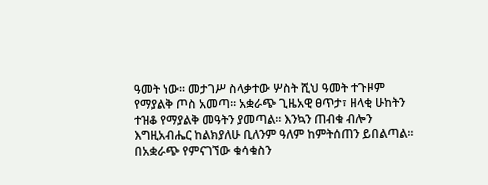ዓመት ነው፡፡ መታገሥ ስላቃተው ሦስት ሺህ ዓመት ተጉዞም የማያልቅ ጦስ አመጣ፡፡ አቋራጭ ጊዜአዊ ፀጥታ፣ ዘላቂ ሁከትን ተዝቆ የማያልቅ መዓትን ያመጣል፡፡ እንኳን ጠብቁ ብሎን እግዚአብሔር ከልክያለሁ ቢለንም ዓለም ከምትሰጠን ይበልጣል፡፡ በአቋራጭ የምናገኘው ቁሳቁስን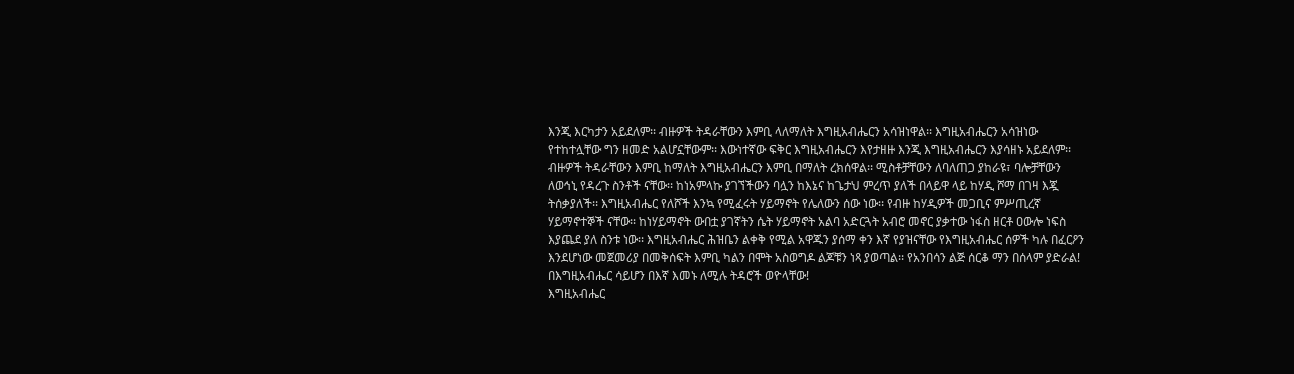እንጂ እርካታን አይደለም፡፡ ብዙዎች ትዳራቸውን እምቢ ላለማለት እግዚአብሔርን አሳዝነዋል፡፡ እግዚአብሔርን አሳዝነው የተከተሏቸው ግን ዘመድ አልሆኗቸውም፡፡ እውነተኛው ፍቅር እግዚአብሔርን እየታዘዙ እንጂ እግዚአብሔርን እያሳዘኑ አይደለም፡፡ ብዙዎች ትዳራቸውን እምቢ ከማለት እግዚአብሔርን እምቢ በማለት ረክሰዋል፡፡ ሚስቶቻቸውን ለባለጠጋ ያከራዩ፣ ባሎቻቸውን ለወኅኒ የዳረጉ ስንቶች ናቸው፡፡ ከነአምላኩ ያገኘችውን ባሏን ከእኔና ከጌታህ ምረጥ ያለች በላይዋ ላይ ከሃዲ ሾማ በገዛ እጇ ትሰቃያለች፡፡ እግዚአብሔር የለሾች እንኳ የሚፈሩት ሃይማኖት የሌለውን ሰው ነው፡፡ የብዙ ከሃዲዎች መጋቢና ምሥጢረኛ ሃይማኖተኞች ናቸው፡፡ ከነሃይማኖት ውበቷ ያገኛትን ሴት ሃይማኖት አልባ አድርጓት አብሮ መኖር ያቃተው ነፋስ ዘርቶ ዐውሎ ነፍስ እያጨደ ያለ ስንቱ ነው፡፡ እግዚአብሔር ሕዝቤን ልቀቅ የሚል አዋጁን ያሰማ ቀን እኛ የያዝናቸው የእግዚአብሔር ሰዎች ካሉ በፈርዖን እንደሆነው መጀመሪያ በመቅሰፍት እምቢ ካልን በሞት አስወግዶ ልጆቹን ነጻ ያወጣል፡፡ የአንበሳን ልጅ ሰርቆ ማን በሰላም ያድራል! በእግዚአብሔር ሳይሆን በእኛ እመኑ ለሚሉ ትዳሮች ወዮላቸው!
እግዚአብሔር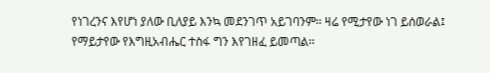የነገረንና እየሆነ ያለው ቢለያይ እንኳ መደንገጥ አይገባንም፡፡ ዛሬ የሚታየው ነገ ይሰወራል፤ የማይታየው የእግዚአብሔር ተስፋ ግን እየገዘፈ ይመጣል፡፡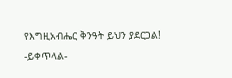የእግዚአብሔር ቅንዓት ይህን ያደርጋል!
-ይቀጥላል-